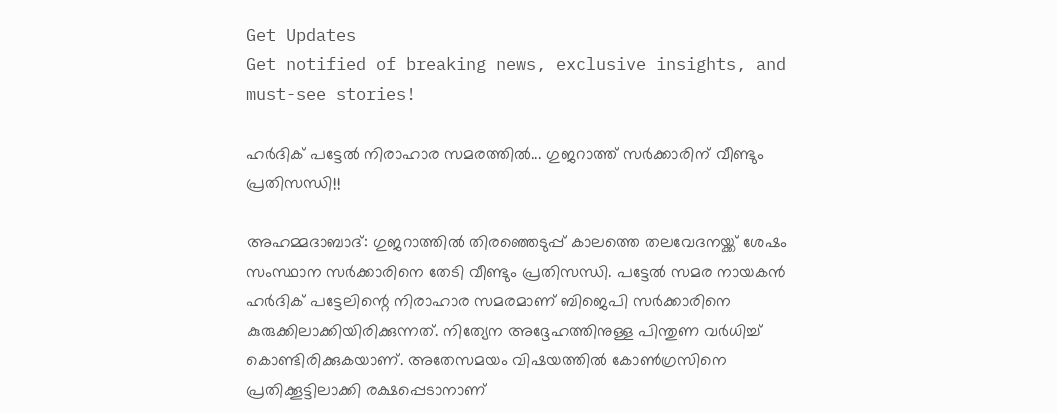Get Updates
Get notified of breaking news, exclusive insights, and must-see stories!

ഹര്‍ദിക് പട്ടേല്‍ നിരാഹാര സമരത്തില്‍... ഗുജറാത്ത് സര്‍ക്കാരിന് വീണ്ടും പ്രതിസന്ധി!!

അഹമ്മദാബാദ്: ഗുജറാത്തില്‍ തിരഞ്ഞെടുപ്പ് കാലത്തെ തലവേദനയ്ക്ക് ശേഷം സംസ്ഥാന സര്‍ക്കാരിനെ തേടി വീണ്ടും പ്രതിസന്ധി. പട്ടേല്‍ സമര നായകന്‍ ഹര്‍ദിക് പട്ടേലിന്റെ നിരാഹാര സമരമാണ് ബിജെപി സര്‍ക്കാരിനെ കുരുക്കിലാക്കിയിരിക്കുന്നത്. നിത്യേന അദ്ദേഹത്തിനുള്ള പിന്തുണ വര്‍ധിച്ച് കൊണ്ടിരിക്കുകയാണ്. അതേസമയം വിഷയത്തില്‍ കോണ്‍ഗ്രസിനെ പ്രതിക്കൂട്ടിലാക്കി രക്ഷപ്പെടാനാണ്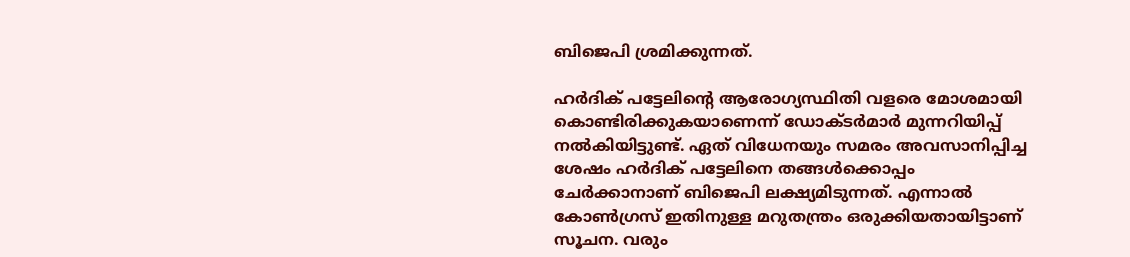ബിജെപി ശ്രമിക്കുന്നത്.

ഹര്‍ദിക് പട്ടേലിന്റെ ആരോഗ്യസ്ഥിതി വളരെ മോശമായി കൊണ്ടിരിക്കുകയാണെന്ന് ഡോക്ടര്‍മാര്‍ മുന്നറിയിപ്പ് നല്‍കിയിട്ടുണ്ട്. ഏത് വിധേനയും സമരം അവസാനിപ്പിച്ച ശേഷം ഹര്‍ദിക് പട്ടേലിനെ തങ്ങള്‍ക്കൊപ്പം ചേര്‍ക്കാനാണ് ബിജെപി ലക്ഷ്യമിടുന്നത്. എന്നാല്‍ കോണ്‍ഗ്രസ് ഇതിനുള്ള മറുതന്ത്രം ഒരുക്കിയതായിട്ടാണ് സൂചന. വരും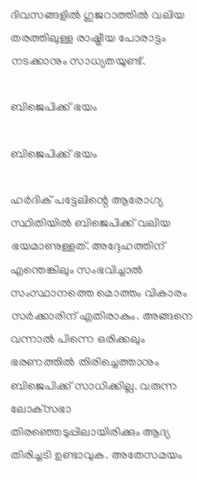ദിവസങ്ങളില്‍ ഗുജറാത്തില്‍ വലിയ തരത്തിലുള്ള രാഷ്ട്രീയ പോരാട്ടം നടക്കാനും സാധ്യതയുണ്ട്.

ബിജെപിക്ക് ഭയം

ബിജെപിക്ക് ഭയം

ഹര്‍ദിക് പട്ടേലിന്റെ ആരോഗ്യ സ്ഥിതിയില്‍ ബിജെപിക്ക് വലിയ ഭയമാണുള്ളത്. അദ്ദേഹത്തിന് എന്തെങ്കിലും സംഭവിച്ചാല്‍ സംസ്ഥാനത്തെ മൊത്തം വികാരം സര്‍ക്കാരിന് എതിരാകും. അങ്ങനെ വന്നാല്‍ പിന്നെ ഒരിക്കലും ഭരണത്തില്‍ തിരിച്ചെത്താനും ബിജെപിക്ക് സാധിക്കില്ല. വരുന്ന ലോക്‌സഭാ തിരഞ്ഞെടുപ്പിലായിരിക്കും ആദ്യ തിരിച്ചടി ഉണ്ടാവുക. അതേസമയം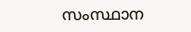സംസ്ഥാന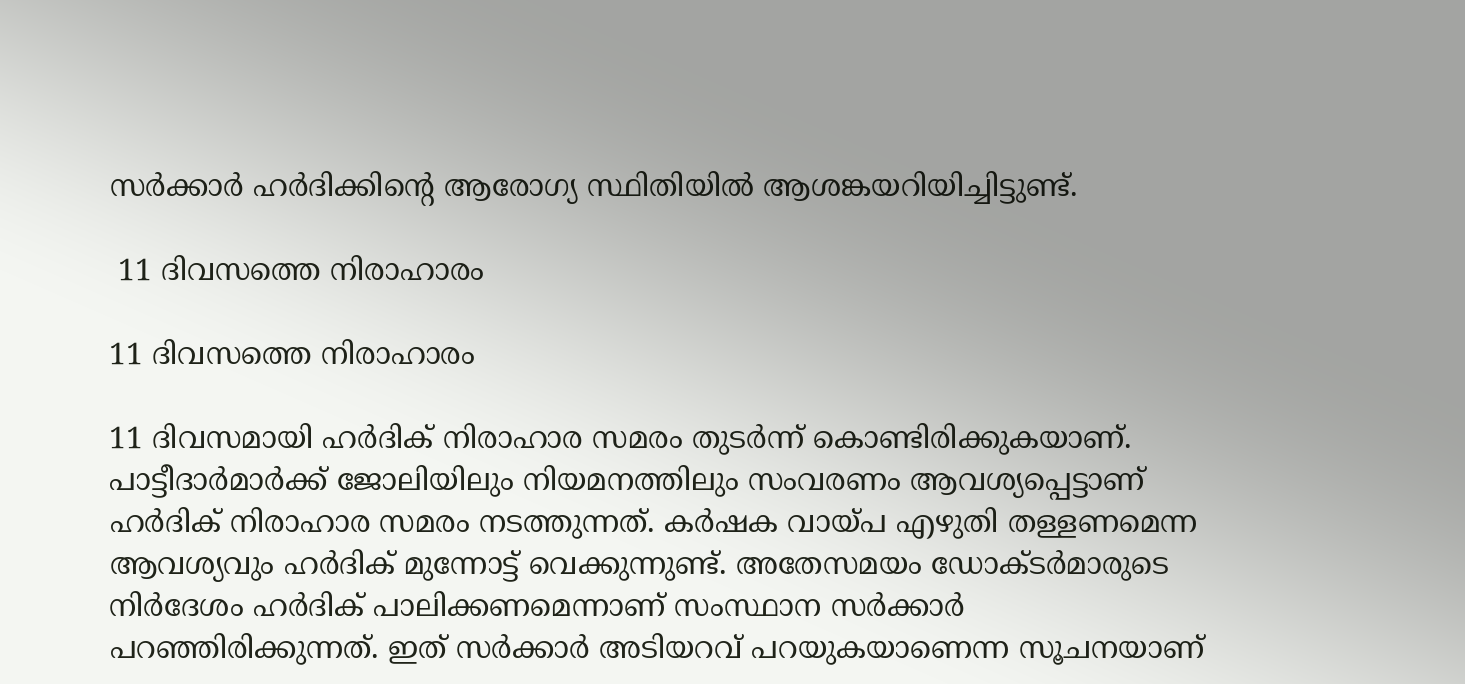സര്‍ക്കാര്‍ ഹര്‍ദിക്കിന്റെ ആരോഗ്യ സ്ഥിതിയില്‍ ആശങ്കയറിയിച്ചിട്ടുണ്ട്.

 11 ദിവസത്തെ നിരാഹാരം

11 ദിവസത്തെ നിരാഹാരം

11 ദിവസമായി ഹര്‍ദിക് നിരാഹാര സമരം തുടര്‍ന്ന് കൊണ്ടിരിക്കുകയാണ്. പാട്ടീദാര്‍മാര്‍ക്ക് ജോലിയിലും നിയമനത്തിലും സംവരണം ആവശ്യപ്പെട്ടാണ് ഹര്‍ദിക് നിരാഹാര സമരം നടത്തുന്നത്. കര്‍ഷക വായ്പ എഴുതി തള്ളണമെന്ന ആവശ്യവും ഹര്‍ദിക് മുന്നോട്ട് വെക്കുന്നുണ്ട്. അതേസമയം ഡോക്ടര്‍മാരുടെ നിര്‍ദേശം ഹര്‍ദിക് പാലിക്കണമെന്നാണ് സംസ്ഥാന സര്‍ക്കാര്‍ പറഞ്ഞിരിക്കുന്നത്. ഇത് സര്‍ക്കാര്‍ അടിയറവ് പറയുകയാണെന്ന സൂചനയാണ്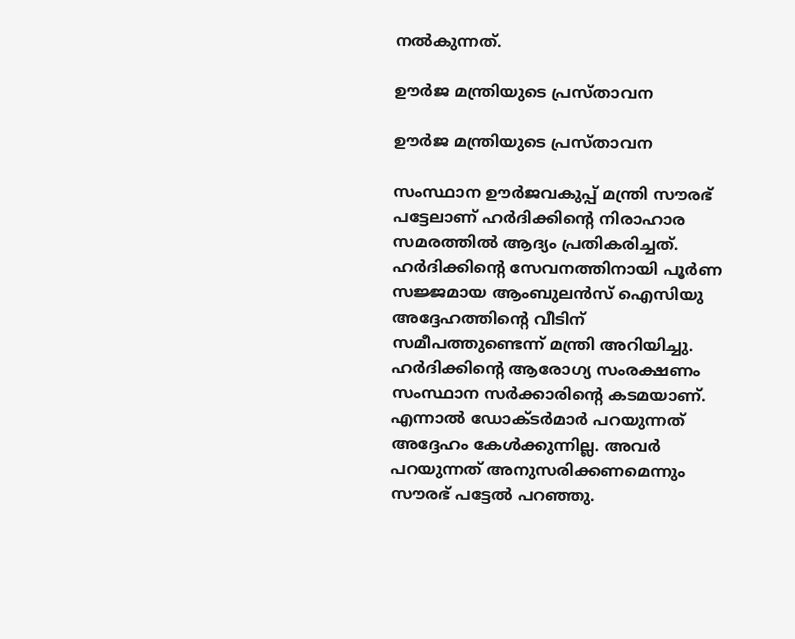നല്‍കുന്നത്.

ഊര്‍ജ മന്ത്രിയുടെ പ്രസ്താവന

ഊര്‍ജ മന്ത്രിയുടെ പ്രസ്താവന

സംസ്ഥാന ഊര്‍ജവകുപ്പ് മന്ത്രി സൗരഭ് പട്ടേലാണ് ഹര്‍ദിക്കിന്റെ നിരാഹാര സമരത്തില്‍ ആദ്യം പ്രതികരിച്ചത്. ഹര്‍ദിക്കിന്റെ സേവനത്തിനായി പൂര്‍ണ സജ്ജമായ ആംബുലന്‍സ് ഐസിയു അദ്ദേഹത്തിന്റെ വീടിന് സമീപത്തുണ്ടെന്ന് മന്ത്രി അറിയിച്ചു. ഹര്‍ദിക്കിന്റെ ആരോഗ്യ സംരക്ഷണം സംസ്ഥാന സര്‍ക്കാരിന്റെ കടമയാണ്. എന്നാല്‍ ഡോക്ടര്‍മാര്‍ പറയുന്നത് അദ്ദേഹം കേള്‍ക്കുന്നില്ല. അവര്‍ പറയുന്നത് അനുസരിക്കണമെന്നും സൗരഭ് പട്ടേല്‍ പറഞ്ഞു.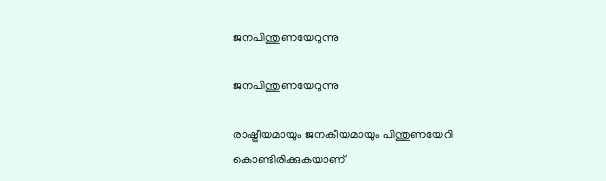ജനപിന്തുണയേറുന്നു

ജനപിന്തുണയേറുന്നു

രാഷ്ട്രീയമായും ജനകീയമായും പിന്തുണയേറി കൊണ്ടിരിക്കുകയാണ്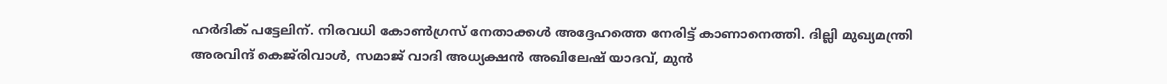ഹര്‍ദിക് പട്ടേലിന്. നിരവധി കോണ്‍ഗ്രസ് നേതാക്കള്‍ അദ്ദേഹത്തെ നേരിട്ട് കാണാനെത്തി. ദില്ലി മുഖ്യമന്ത്രി അരവിന്ദ് കെജ്‌രിവാള്‍, സമാജ് വാദി അധ്യക്ഷന്‍ അഖിലേഷ് യാദവ്, മുന്‍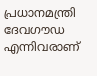പ്രധാനമന്ത്രി ദേവഗൗഡ എന്നിവരാണ്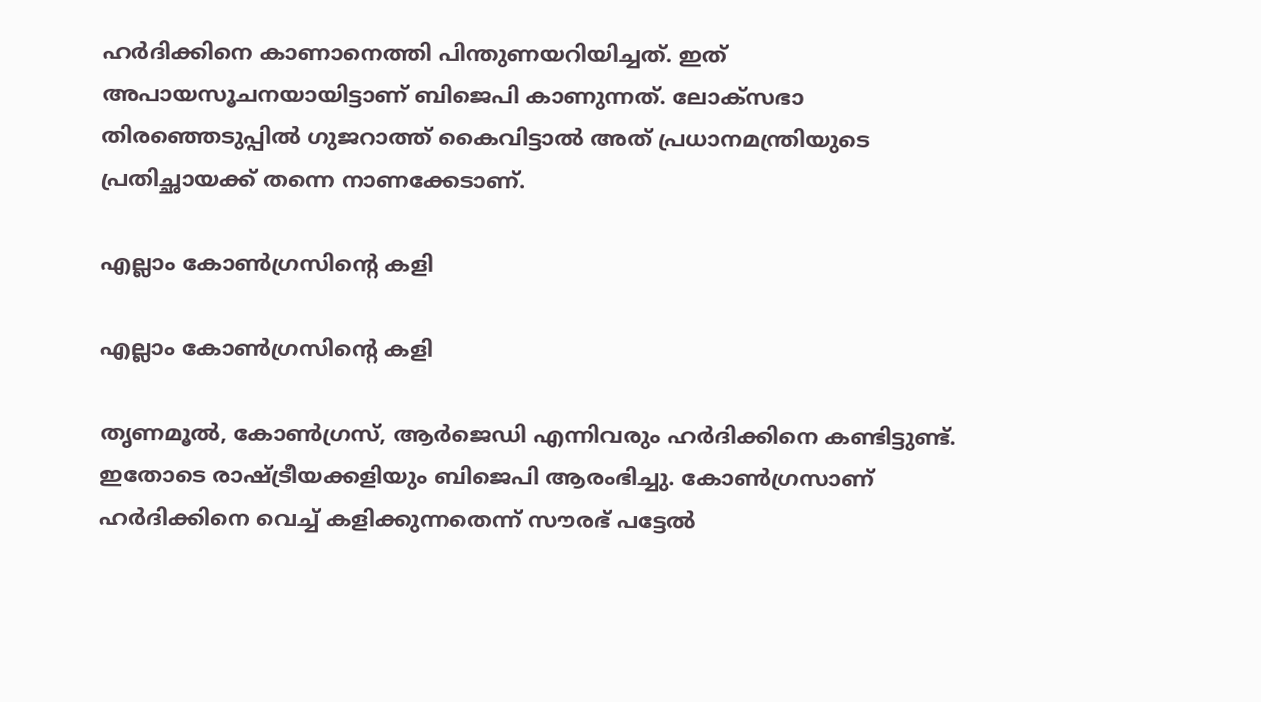ഹര്‍ദിക്കിനെ കാണാനെത്തി പിന്തുണയറിയിച്ചത്. ഇത് അപായസൂചനയായിട്ടാണ് ബിജെപി കാണുന്നത്. ലോക്‌സഭാ തിരഞ്ഞെടുപ്പില്‍ ഗുജറാത്ത് കൈവിട്ടാല്‍ അത് പ്രധാനമന്ത്രിയുടെ പ്രതിച്ഛായക്ക് തന്നെ നാണക്കേടാണ്.

എല്ലാം കോണ്‍ഗ്രസിന്റെ കളി

എല്ലാം കോണ്‍ഗ്രസിന്റെ കളി

തൃണമൂല്‍, കോണ്‍ഗ്രസ്, ആര്‍ജെഡി എന്നിവരും ഹര്‍ദിക്കിനെ കണ്ടിട്ടുണ്ട്. ഇതോടെ രാഷ്ട്രീയക്കളിയും ബിജെപി ആരംഭിച്ചു. കോണ്‍ഗ്രസാണ് ഹര്‍ദിക്കിനെ വെച്ച് കളിക്കുന്നതെന്ന് സൗരഭ് പട്ടേല്‍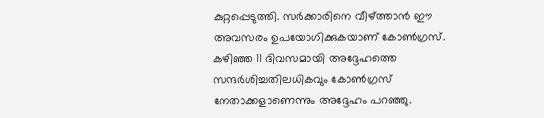കുറ്റപ്പെടുത്തി. സര്‍ക്കാരിനെ വീഴ്ത്താന്‍ ഈ അവസരം ഉപയോഗിക്കുകയാണ് കോണ്‍ഗ്രസ്. കഴിഞ്ഞ 11 ദിവസമായി അദ്ദേഹത്തെ സന്ദര്‍ശിച്ചതിലധികവും കോണ്‍ഗ്രസ് നേതാക്കളാണെന്നും അദ്ദേഹം പറഞ്ഞു.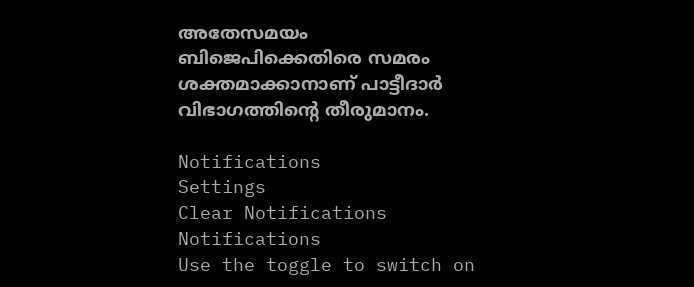അതേസമയം ബിജെപിക്കെതിരെ സമരം ശക്തമാക്കാനാണ് പാട്ടീദാര്‍ വിഭാഗത്തിന്റെ തീരുമാനം.

Notifications
Settings
Clear Notifications
Notifications
Use the toggle to switch on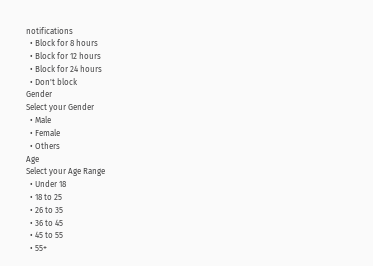notifications
  • Block for 8 hours
  • Block for 12 hours
  • Block for 24 hours
  • Don't block
Gender
Select your Gender
  • Male
  • Female
  • Others
Age
Select your Age Range
  • Under 18
  • 18 to 25
  • 26 to 35
  • 36 to 45
  • 45 to 55
  • 55+